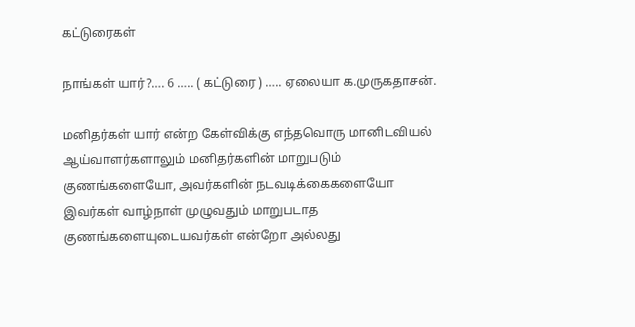கட்டுரைகள்

நாங்கள் யார்?…. 6 ….. ( கட்டுரை ) ….. ஏலையா க.முருகதாசன்.

மனிதர்கள் யார் என்ற கேள்விக்கு எந்தவொரு மானிடவியல் ஆய்வாளர்களாலும் மனிதர்களின் மாறுபடும் குணங்களையோ, அவர்களின் நடவடிக்கைகளையோ இவர்கள் வாழ்நாள் முழுவதும் மாறுபடாத குணங்களையுடையவர்கள் என்றோ அல்லது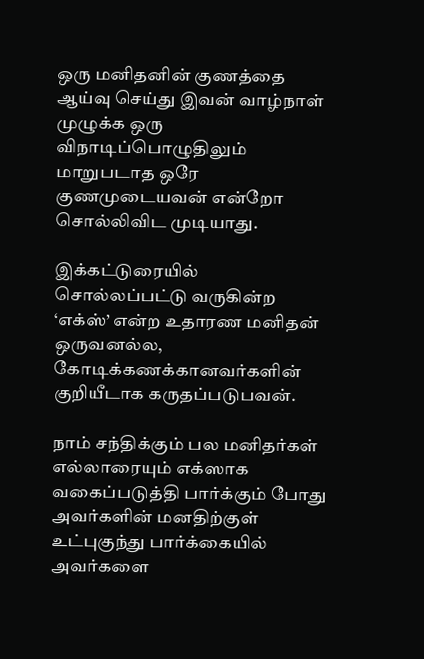ஒரு மனிதனின் குணத்தை ஆய்வு செய்து இவன் வாழ்நாள் முழுக்க ஒரு விநாடிப்பொழுதிலும் மாறுபடாத ஒரே குணமுடையவன் என்றோ சொல்லிவிட முடியாது.

இக்கட்டுரையில் சொல்லப்பட்டு வருகின்ற ‘எக்ஸ்’ என்ற உதாரண மனிதன் ஒருவனல்ல, கோடிக்கணக்கானவர்களின் குறியீடாக கருதப்படுபவன்.

நாம் சந்திக்கும் பல மனிதர்கள் எல்லாரையும் எக்ஸாக வகைப்படுத்தி பார்க்கும் போது அவர்களின் மனதிற்குள் உட்புகுந்து பார்க்கையில் அவர்களை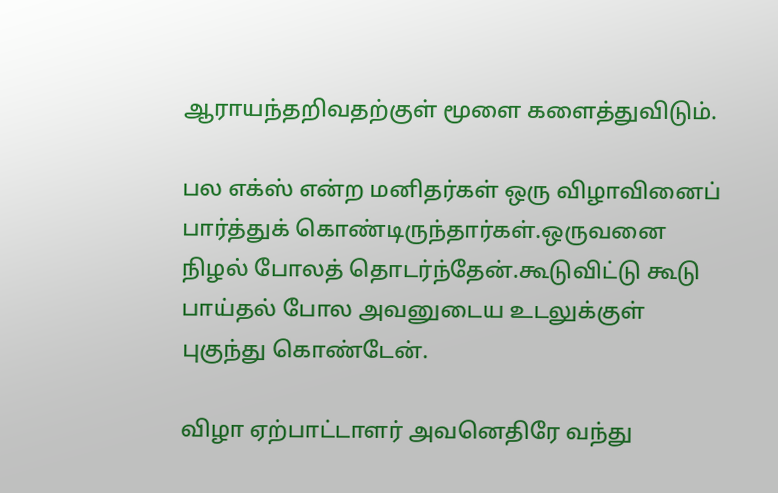ஆராயந்தறிவதற்குள் மூளை களைத்துவிடும்.

பல எக்ஸ் என்ற மனிதர்கள் ஒரு விழாவினைப் பார்த்துக் கொண்டிருந்தார்கள்.ஒருவனை நிழல் போலத் தொடர்ந்தேன்.கூடுவிட்டு கூடு பாய்தல் போல அவனுடைய உடலுக்குள் புகுந்து கொண்டேன்.

விழா ஏற்பாட்டாளர் அவனெதிரே வந்து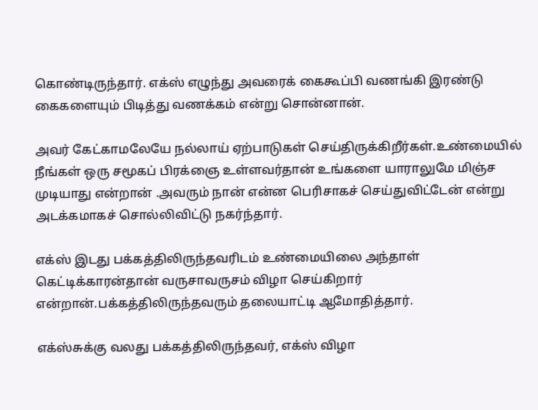கொண்டிருந்தார். எக்ஸ் எழுந்து அவரைக் கைகூப்பி வணங்கி இரண்டு கைகளையும் பிடித்து வணக்கம் என்று சொன்னான்.

அவர் கேட்காமலேயே நல்லாய் ஏற்பாடுகள் செய்திருக்கிறீர்கள்.உண்மையில் நீங்கள் ஒரு சமூகப் பிரக்ஞை உள்ளவர்தான் உங்களை யாராலுமே மிஞ்ச முடியாது என்றான் .அவரும் நான் என்ன பெரிசாகச் செய்துவிட்டேன் என்று அடக்கமாகச் சொல்லிவிட்டு நகர்ந்தார்.

எக்ஸ் இடது பக்கத்திலிருந்தவரிடம் உண்மையிலை அந்தாள் கெட்டிக்காரன்தான் வருசாவருசம் விழா செய்கிறார் என்றான்.பக்கத்திலிருந்தவரும் தலையாட்டி ஆமோதித்தார்.

எக்ஸ்சுக்கு வலது பக்கத்திலிருந்தவர், எக்ஸ் விழா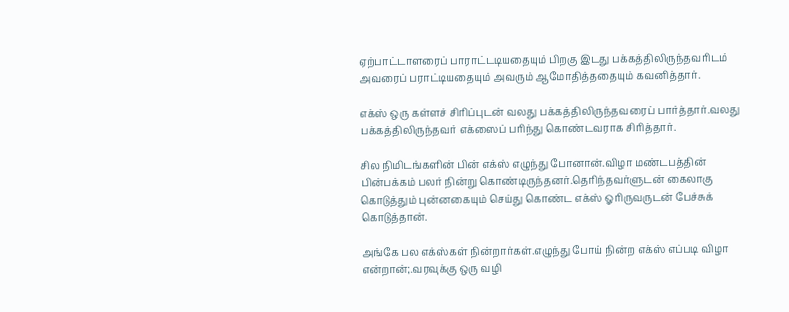ஏற்பாட்டாளரைப் பாராட்டடியதையும் பிறகு இடது பக்கத்திலிருந்தவரிடம் அவரைப் பராட்டியதையும் அவரும் ஆமோதித்ததையும் கவனித்தார்.

எக்ஸ் ஒரு கள்ளச் சிரிப்புடன் வலது பக்கத்திலிருந்தவரைப் பார்த்தார்.வலது பக்கத்திலிருந்தவர் எக்ஸைப் பரிந்து கொண்டவராக சிரித்தார்.

சில நிமிடங்களின் பின் எக்ஸ் எழுந்து போனான்.விழா மண்டபத்தின் பின்பக்கம் பலர் நின்று கொண்டிருந்தனர்.தெரிந்தவர்ளுடன் கைலாகு கொடுத்தும் புன்னகையும் செய்து கொண்ட எக்ஸ் ஓரிருவருடன் பேச்சுக் கொடுத்தான்.

அங்கே பல எக்ஸ்கள் நின்றார்கள்.எழுந்து போய் நின்ற எக்ஸ் எப்படி விழா என்றான்;.வரவுக்கு ஒரு வழி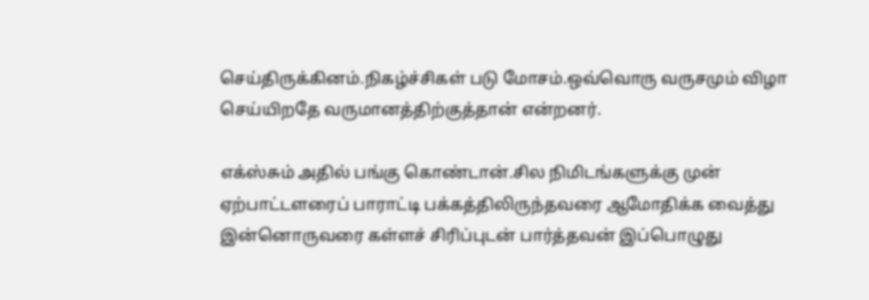செய்திருக்கினம்.நிகழ்ச்சிகள் படு மோசம்.ஒவ்வொரு வருசமும் விழா செய்யிறதே வருமானத்திற்குத்தான் என்றனர்.

எக்ஸ்சும் அதில் பங்கு கொண்டான்.சில நிமிடங்களுக்கு முன் ஏற்பாட்டளரைப் பாராட்டி பக்கத்திலிருந்தவரை ஆமோதிக்க வைத்து இன்னொருவரை கள்ளச் சிரிப்புடன் பார்த்தவன் இப்பொழுது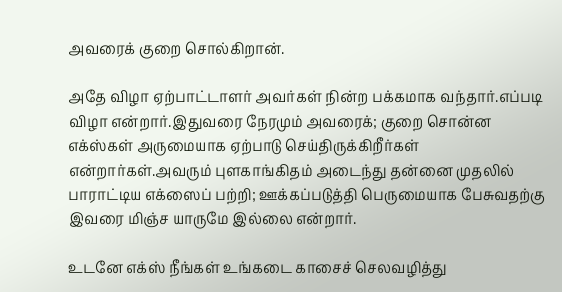அவரைக் குறை சொல்கிறான்.

அதே விழா ஏற்பாட்டாளர் அவர்கள் நின்ற பக்கமாக வந்தார்.எப்படி விழா என்றார்.இதுவரை நேரமும் அவரைக்; குறை சொன்ன எக்ஸ்கள் அருமையாக ஏற்பாடு செய்திருக்கிறீர்கள் என்றார்கள்.அவரும் புளகாங்கிதம் அடைந்து தன்னை முதலில் பாராட்டிய எக்ஸைப் பற்றி; ஊக்கப்படுத்தி பெருமையாக பேசுவதற்கு இவரை மிஞ்ச யாருமே இல்லை என்றார்.

உடனே எக்ஸ் நீங்கள் உங்கடை காசைச் செலவழித்து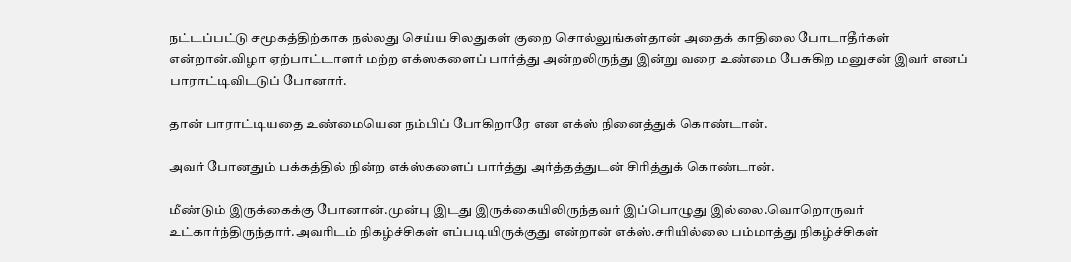நட்டப்பட்டு சமூகத்திற்காக நல்லது செய்ய சிலதுகள் குறை சொல்லுங்கள்தான் அதைக் காதிலை போடாதீர்கள் என்றான்.விழா ஏற்பாட்டாளர் மற்ற எக்ஸகளைப் பார்த்து அன்றலிருந்து இன்று வரை உண்மை பேசுகிற மனுசன் இவர் எனப் பாராட்டிவிடடுப் போனார்.

தான் பாராட்டியதை உண்மையென நம்பிப் போகிறாரே என எக்ஸ் நினைத்துக் கொண்டான்.

அவர் போனதும் பக்கத்தில் நின்ற எக்ஸ்களைப் பார்த்து அர்த்தத்துடன் சிரித்துக் கொண்டான்.

மீண்டும் இருக்கைக்கு போனான்.முன்பு இடது இருக்கையிலிருந்தவர் இப்பொழுது இல்லை.வொறொருவர் உட்கார்ந்திருந்தார்.அவரிடம் நிகழ்ச்சிகள் எப்படியிருக்குது என்றான் எக்ஸ்.சரியில்லை பம்மாத்து நிகழ்ச்சிகள்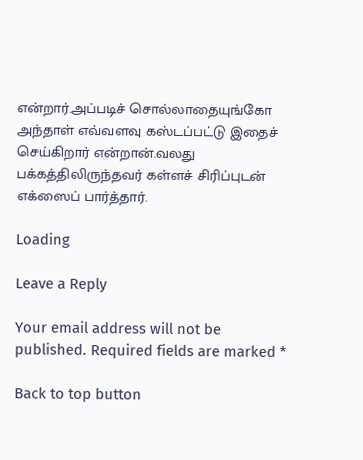என்றார்.அப்படிச் சொல்லாதையுங்கோ அந்தாள் எவ்வளவு கஸ்டப்பட்டு இதைச் செய்கிறார் என்றான்.வலது பக்கத்திலிருந்தவர் கள்ளச் சிரிப்புடன் எக்ஸைப் பார்த்தார்.

Loading

Leave a Reply

Your email address will not be published. Required fields are marked *

Back to top button